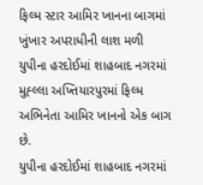ફિલ્મ સ્ટાર આમિર ખાનના બાગમાં ખુંખાર અપરાધીની લાશ મળી
યુપીના હરદોઈમાં શાહબાદ નગરમાં મુહ્લ્લા અખ્તિયારપુરમાં ફિલ્મ અભિનેતા આમિર ખાનનો એક બાગ છે.
યુપીના હરદોઈમાં શાહબાદ નગરમાં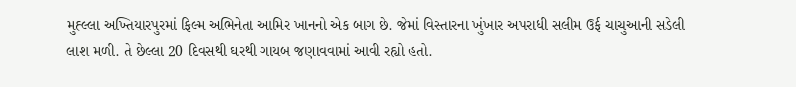મુહ્લ્લા અખ્તિયારપુરમાં ફિલ્મ અભિનેતા આમિર ખાનનો એક બાગ છે. જેમાં વિસ્તારના ખુંખાર અપરાધી સલીમ ઉર્ફ ચાચુઆની સડેલી લાશ મળી. તે છેલ્લા 20 દિવસથી ઘરથી ગાયબ જણાવવામાં આવી રહ્યો હતો.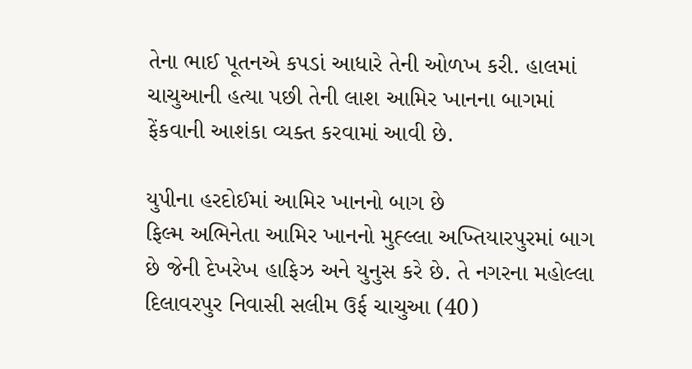તેના ભાઈ પૂતનએ કપડાં આધારે તેની ઓળખ કરી. હાલમાં ચાચુઆની હત્યા પછી તેની લાશ આમિર ખાનના બાગમાં ફેંકવાની આશંકા વ્યક્ત કરવામાં આવી છે.

યુપીના હરદોઈમાં આમિર ખાનનો બાગ છે
ફિલ્મ અભિનેતા આમિર ખાનનો મુહ્લ્લા અખ્તિયારપુરમાં બાગ છે જેની દેખરેખ હાફિઝ અને યુનુસ કરે છે. તે નગરના મહોલ્લા દિલાવરપુર નિવાસી સલીમ ઉર્ફ ચાચુઆ (40)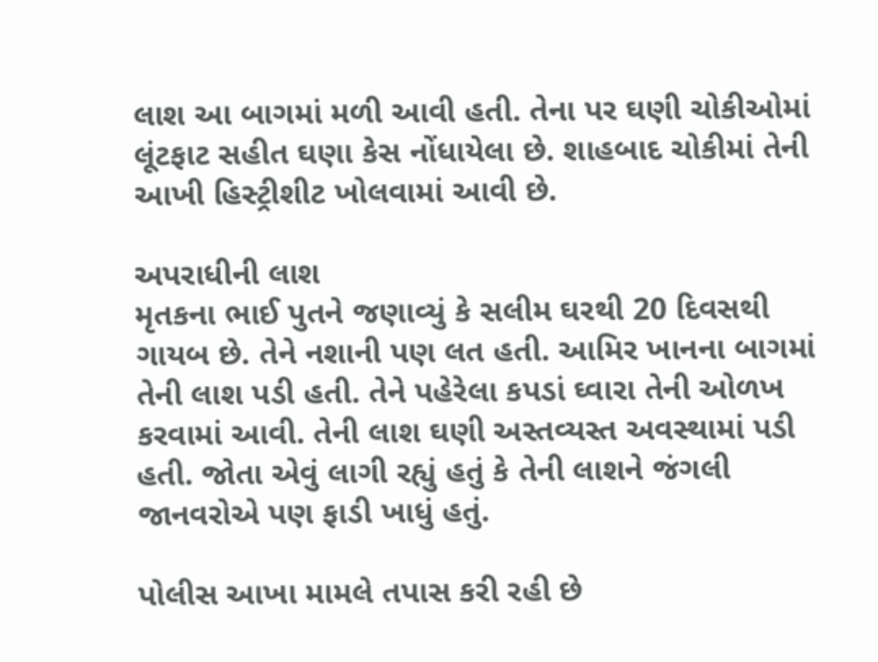લાશ આ બાગમાં મળી આવી હતી. તેના પર ઘણી ચોકીઓમાં લૂંટફાટ સહીત ઘણા કેસ નોંધાયેલા છે. શાહબાદ ચોકીમાં તેની આખી હિસ્ટ્રીશીટ ખોલવામાં આવી છે.

અપરાધીની લાશ
મૃતકના ભાઈ પુતને જણાવ્યું કે સલીમ ઘરથી 20 દિવસથી ગાયબ છે. તેને નશાની પણ લત હતી. આમિર ખાનના બાગમાં તેની લાશ પડી હતી. તેને પહેરેલા કપડાં ઘ્વારા તેની ઓળખ કરવામાં આવી. તેની લાશ ઘણી અસ્તવ્યસ્ત અવસ્થામાં પડી હતી. જોતા એવું લાગી રહ્યું હતું કે તેની લાશને જંગલી જાનવરોએ પણ ફાડી ખાધું હતું.

પોલીસ આખા મામલે તપાસ કરી રહી છે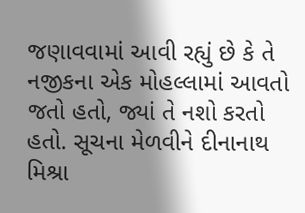જણાવવામાં આવી રહ્યું છે કે તે નજીકના એક મોહલ્લામાં આવતો જતો હતો, જ્યાં તે નશો કરતો હતો. સૂચના મેળવીને દીનાનાથ મિશ્રા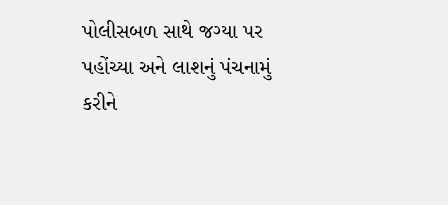પોલીસબળ સાથે જગ્યા પર પહોંચ્યા અને લાશનું પંચનામું કરીને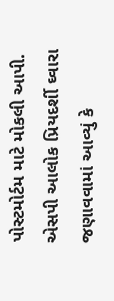પોસ્ટમોર્ટમ માટે મોકલી આપી. એસપી આલોક પ્રિયદર્શી ઘ્વારા જણાવવામાં આવ્યું કે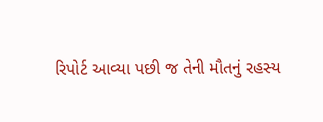રિપોર્ટ આવ્યા પછી જ તેની મૌતનું રહસ્ય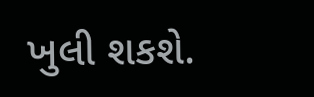ખુલી શકશે.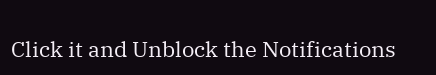Click it and Unblock the Notifications